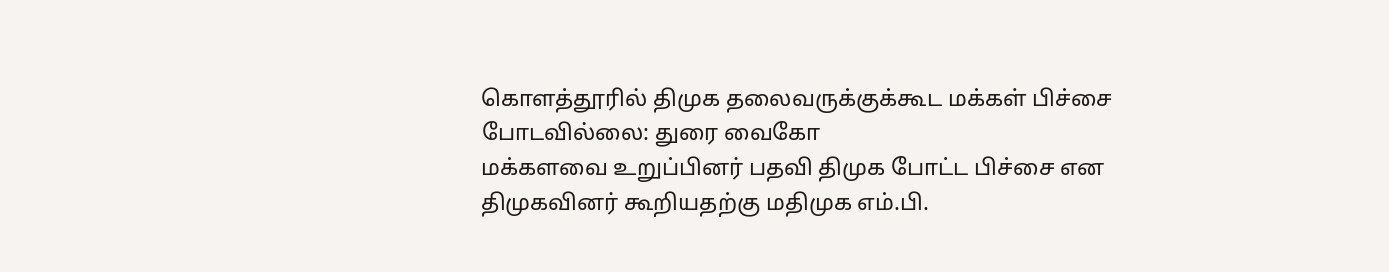கொளத்தூரில் திமுக தலைவருக்குக்கூட மக்கள் பிச்சை போடவில்லை: துரை வைகோ
மக்களவை உறுப்பினர் பதவி திமுக போட்ட பிச்சை என திமுகவினர் கூறியதற்கு மதிமுக எம்.பி.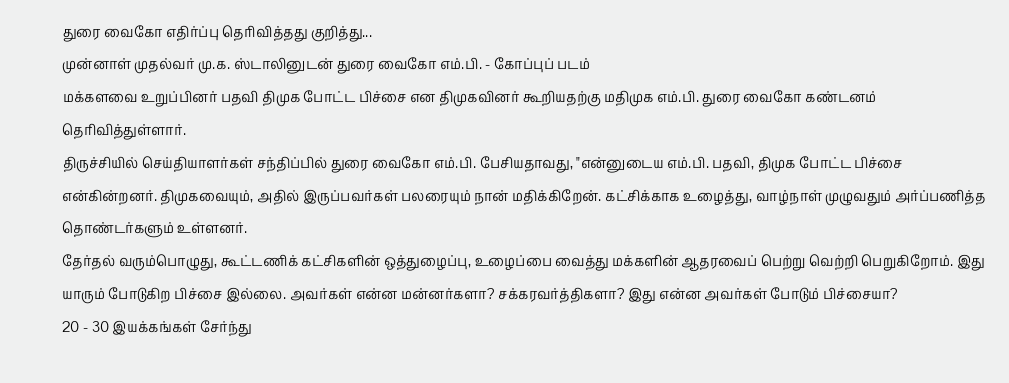துரை வைகோ எதிர்ப்பு தெரிவித்தது குறித்து...
முன்னாள் முதல்வர் மு.க. ஸ்டாலினுடன் துரை வைகோ எம்.பி. - கோப்புப் படம்
மக்களவை உறுப்பினர் பதவி திமுக போட்ட பிச்சை என திமுகவினர் கூறியதற்கு மதிமுக எம்.பி. துரை வைகோ கண்டனம் தெரிவித்துள்ளார்.
திருச்சியில் செய்தியாளர்கள் சந்திப்பில் துரை வைகோ எம்.பி. பேசியதாவது, "என்னுடைய எம்.பி. பதவி, திமுக போட்ட பிச்சை என்கின்றனர். திமுகவையும், அதில் இருப்பவர்கள் பலரையும் நான் மதிக்கிறேன். கட்சிக்காக உழைத்து, வாழ்நாள் முழுவதும் அர்ப்பணித்த தொண்டர்களும் உள்ளனர்.
தேர்தல் வரும்பொழுது, கூட்டணிக் கட்சிகளின் ஒத்துழைப்பு, உழைப்பை வைத்து மக்களின் ஆதரவைப் பெற்று வெற்றி பெறுகிறோம். இது யாரும் போடுகிற பிச்சை இல்லை. அவர்கள் என்ன மன்னர்களா? சக்கரவர்த்திகளா? இது என்ன அவர்கள் போடும் பிச்சையா?
20 - 30 இயக்கங்கள் சேர்ந்து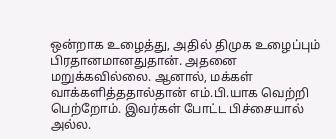ஒன்றாக உழைத்து, அதில் திமுக உழைப்பும் பிரதானமானதுதான். அதனை மறுக்கவில்லை. ஆனால், மக்கள் வாக்களித்ததால்தான் எம்.பி.யாக வெற்றி பெற்றோம். இவர்கள் போட்ட பிச்சையால் அல்ல.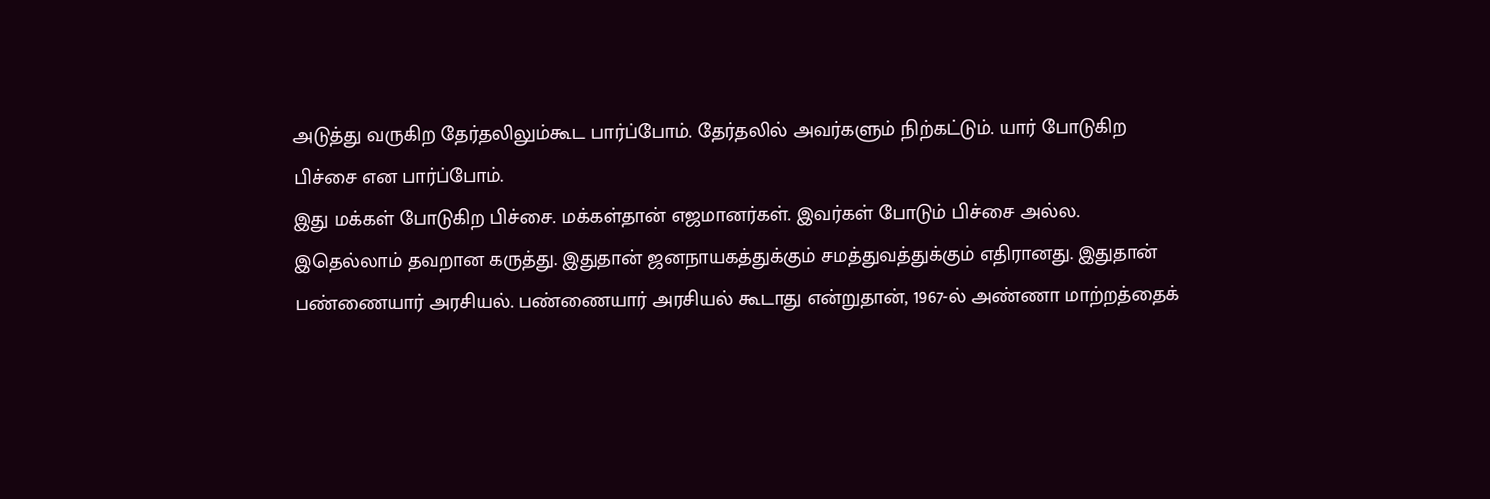அடுத்து வருகிற தேர்தலிலும்கூட பார்ப்போம். தேர்தலில் அவர்களும் நிற்கட்டும். யார் போடுகிற பிச்சை என பார்ப்போம்.
இது மக்கள் போடுகிற பிச்சை. மக்கள்தான் எஜமானர்கள். இவர்கள் போடும் பிச்சை அல்ல. இதெல்லாம் தவறான கருத்து. இதுதான் ஜனநாயகத்துக்கும் சமத்துவத்துக்கும் எதிரானது. இதுதான் பண்ணையார் அரசியல். பண்ணையார் அரசியல் கூடாது என்றுதான், 1967-ல் அண்ணா மாற்றத்தைக்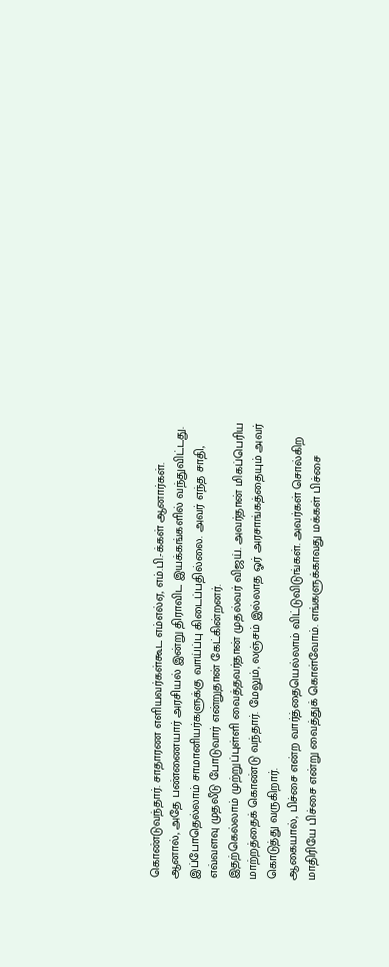கொண்டுவந்தார். சாதாரண எளியவர்கள்கூட எம்எல்ஏ, எம்.பி.-க்கள் ஆனார்கள்.
ஆனால், அதே பண்ணையார் அரசியல் இன்று திராவிட இயக்கங்களில் வந்துவிட்டது. இப்போதெல்லாம் சாமானியர்களுக்கு வாய்ப்பு கிடைப்பதில்லை. அவர் எந்த சாதி, எவ்வளவு முதலீடு போடுவார் என்றுதான் கேட்கின்றனர்.
இதற்கெல்லாம் முற்றுப்புள்ளி வைத்தவர்தான் முதல்வர் விஜய். அவர்தான் மிகப்பெரிய மாற்றத்தைக் கொண்டு வந்தார். மேலும், லஞ்சம் இல்லாத ஓர் அரசாங்கத்தையும் அவர் கொடுத்து வருகிறார்.
ஆகையால், பிச்சை என்ற வார்த்தையெல்லாம் விட்டுவிடுங்கள். அவர்கள் சொல்கிற மாதிரியே பிச்சை என்று வைத்துக் கொள்வோம். எங்களுக்காவது மக்கள் பிச்சை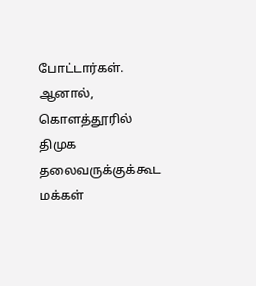போட்டார்கள். ஆனால், கொளத்தூரில் திமுக தலைவருக்குக்கூட மக்கள்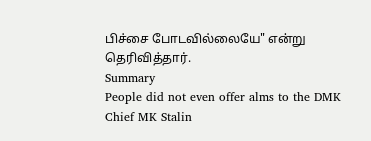பிச்சை போடவில்லையே" என்று தெரிவித்தார்.
Summary
People did not even offer alms to the DMK Chief MK Stalin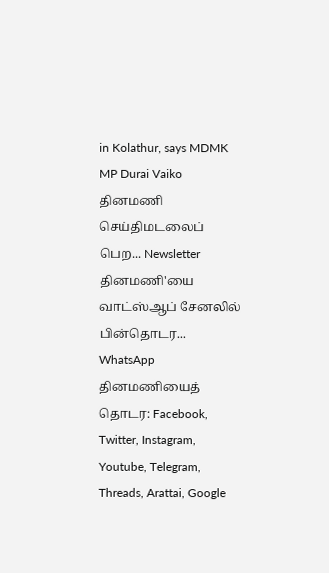in Kolathur, says MDMK MP Durai Vaiko
தினமணி செய்திமடலைப் பெற... Newsletter
தினமணி'யை வாட்ஸ்ஆப் சேனலில் பின்தொடர... WhatsApp
தினமணியைத் தொடர: Facebook, Twitter, Instagram, Youtube, Telegram, Threads, Arattai, Google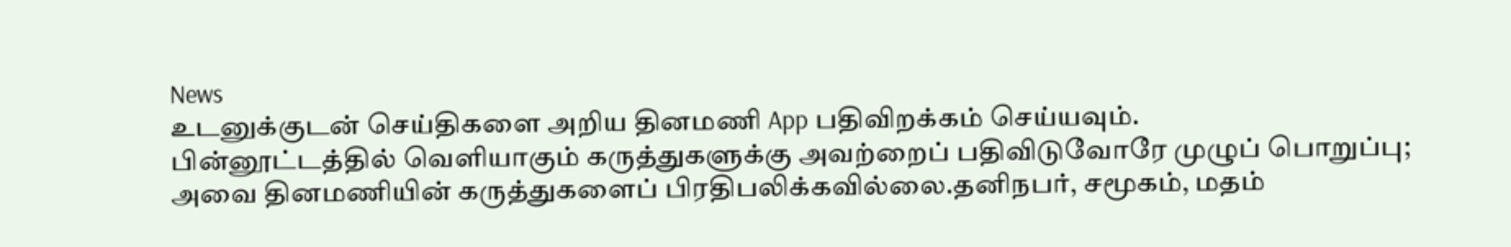News
உடனுக்குடன் செய்திகளை அறிய தினமணி App பதிவிறக்கம் செய்யவும்.
பின்னூட்டத்தில் வெளியாகும் கருத்துகளுக்கு அவற்றைப் பதிவிடுவோரே முழுப் பொறுப்பு; அவை தினமணியின் கருத்துகளைப் பிரதிபலிக்கவில்லை.தனிநபர், சமூகம், மதம்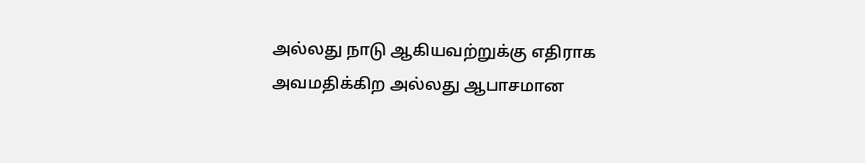அல்லது நாடு ஆகியவற்றுக்கு எதிராக அவமதிக்கிற அல்லது ஆபாசமான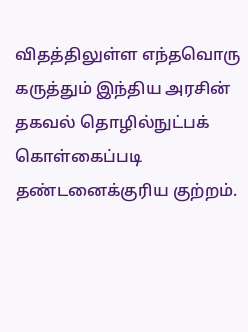விதத்திலுள்ள எந்தவொரு கருத்தும் இந்திய அரசின் தகவல் தொழில்நுட்பக் கொள்கைப்படி தண்டனைக்குரிய குற்றம்.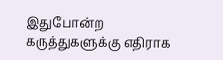இதுபோன்ற கருத்துகளுக்கு எதிராக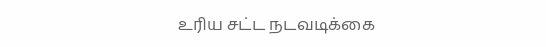உரிய சட்ட நடவடிக்கை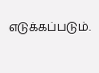எடுக்கப்படும்.